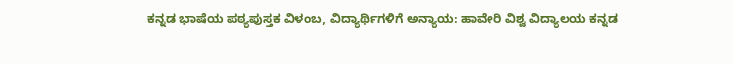ಕನ್ನಡ ಭಾಷೆಯ ಪಠ್ಯಪುಸ್ತಕ ವಿಳಂಬ, ವಿದ್ಯಾರ್ಥಿಗಳಿಗೆ ಅನ್ಯಾಯ: ಹಾವೇರಿ ವಿಶ್ವ ವಿದ್ಯಾಲಯ ಕನ್ನಡ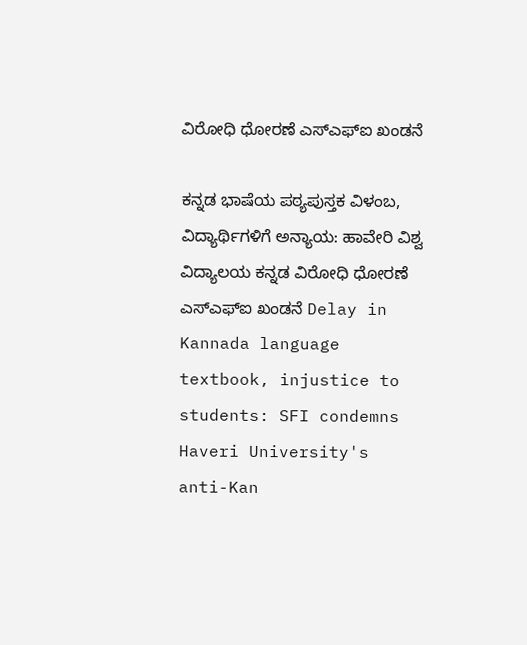ವಿರೋಧಿ ಧೋರಣೆ ಎಸ್‌ಎಫ್‌ಐ ಖಂಡನೆ

ಕನ್ನಡ ಭಾಷೆಯ ಪಠ್ಯಪುಸ್ತಕ ವಿಳಂಬ, ವಿದ್ಯಾರ್ಥಿಗಳಿಗೆ ಅನ್ಯಾಯ: ಹಾವೇರಿ ವಿಶ್ವ ವಿದ್ಯಾಲಯ ಕನ್ನಡ ವಿರೋಧಿ ಧೋರಣೆ ಎಸ್‌ಎಫ್‌ಐ ಖಂಡನೆ Delay in Kannada language textbook, injustice to students: SFI condemns Haveri University's anti-Kan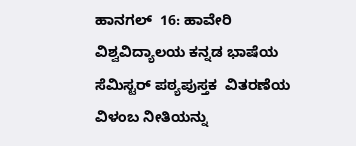ಹಾನಗಲ್  16: ಹಾವೇರಿ ವಿಶ್ವವಿದ್ಯಾಲಯ ಕನ್ನಡ ಭಾಷೆಯ ಸೆಮಿಸ್ಟರ್ ಪಠ್ಯಪುಸ್ತಕ  ವಿತರಣೆಯ ವಿಳಂಬ ನೀತಿಯನ್ನು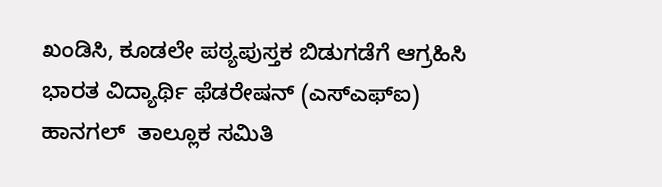ಖಂಡಿಸಿ, ಕೂಡಲೇ ಪಠ್ಯಪುಸ್ತಕ ಬಿಡುಗಡೆಗೆ ಆಗ್ರಹಿಸಿ ಭಾರತ ವಿದ್ಯಾರ್ಥಿ ಫೆಡರೇಷನ್ (ಎಸ್‌ಎಫ್‌ಐ) ಹಾನಗಲ್  ತಾಲ್ಲೂಕ ಸಮಿತಿ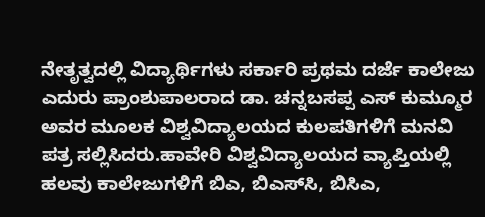ನೇತೃತ್ವದಲ್ಲಿ ವಿದ್ಯಾರ್ಥಿಗಳು ಸರ್ಕಾರಿ ಪ್ರಥಮ ದರ್ಜೆ ಕಾಲೇಜು ಎದುರು ಪ್ರಾಂಶುಪಾಲರಾದ ಡಾ. ಚನ್ನಬಸಪ್ಪ ಎಸ್ ಕುಮ್ಮೂರ ಅವರ ಮೂಲಕ ವಿಶ್ವವಿದ್ಯಾಲಯದ ಕುಲಪತಿಗಳಿಗೆ ಮನವಿ ಪತ್ರ ಸಲ್ಲಿಸಿದರು.ಹಾವೇರಿ ವಿಶ್ವವಿದ್ಯಾಲಯದ ವ್ಯಾಪ್ತಿಯಲ್ಲಿ ಹಲವು ಕಾಲೇಜುಗಳಿಗೆ ಬಿಎ, ಬಿಎಸ್‌ಸಿ, ಬಿಸಿಎ,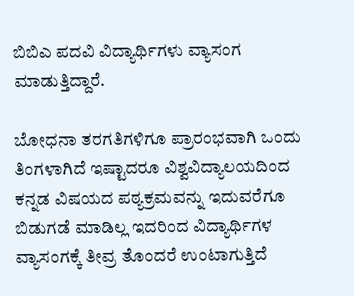ಬಿಬಿಎ ಪದವಿ ವಿದ್ಯಾರ್ಥಿಗಳು ವ್ಯಾಸಂಗ ಮಾಡುತ್ತಿದ್ದಾರೆ.

ಬೋಧನಾ ತರಗತಿಗಳಿಗೂ ಪ್ರಾರಂಭವಾಗಿ ಒಂದು ತಿಂಗಳಾಗಿದೆ ಇಷ್ಟಾದರೂ ವಿಶ್ವವಿದ್ಯಾಲಯದಿಂದ ಕನ್ನಡ ವಿಷಯದ ಪಠ್ಯಕ್ರಮವನ್ನು ಇದುವರೆಗೂ ಬಿಡುಗಡೆ ಮಾಡಿಲ್ಲ ಇದರಿಂದ ವಿದ್ಯಾರ್ಥಿಗಳ ವ್ಯಾಸಂಗಕ್ಕೆ ತೀವ್ರ ತೊಂದರೆ ಉಂಟಾಗುತ್ತಿದೆ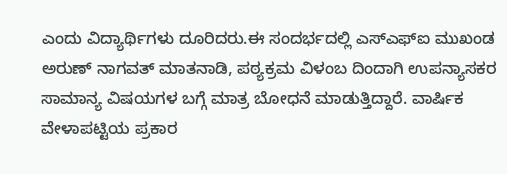ಎಂದು ವಿದ್ಯಾರ್ಥಿಗಳು ದೂರಿದರು.ಈ ಸಂದರ್ಭದಲ್ಲಿ ಎಸ್‌ಎಫ್‌ಐ ಮುಖಂಡ ಅರುಣ್ ನಾಗವತ್ ಮಾತನಾಡಿ, ಪಠ್ಯಕ್ರಮ ವಿಳಂಬ ದಿಂದಾಗಿ ಉಪನ್ಯಾಸಕರ ಸಾಮಾನ್ಯ ವಿಷಯಗಳ ಬಗ್ಗೆ ಮಾತ್ರ ಬೋಧನೆ ಮಾಡುತ್ತಿದ್ದಾರೆ. ವಾರ್ಷಿಕ ವೇಳಾಪಟ್ಟಿಯ ಪ್ರಕಾರ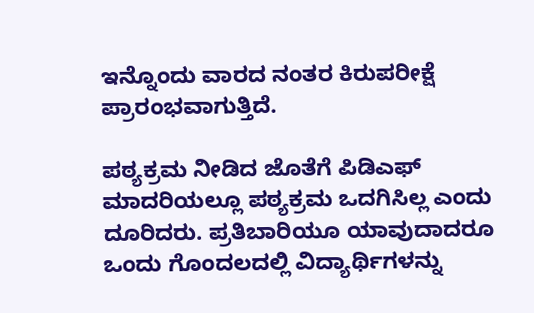ಇನ್ನೊಂದು ವಾರದ ನಂತರ ಕಿರುಪರೀಕ್ಷೆ ಪ್ರಾರಂಭವಾಗುತ್ತಿದೆ.

ಪಠ್ಯಕ್ರಮ ನೀಡಿದ ಜೊತೆಗೆ ಪಿಡಿಎಫ್ ಮಾದರಿಯಲ್ಲೂ ಪಠ್ಯಕ್ರಮ ಒದಗಿಸಿಲ್ಲ ಎಂದು ದೂರಿದರು. ಪ್ರತಿಬಾರಿಯೂ ಯಾವುದಾದರೂ ಒಂದು ಗೊಂದಲದಲ್ಲಿ ವಿದ್ಯಾರ್ಥಿಗಳನ್ನು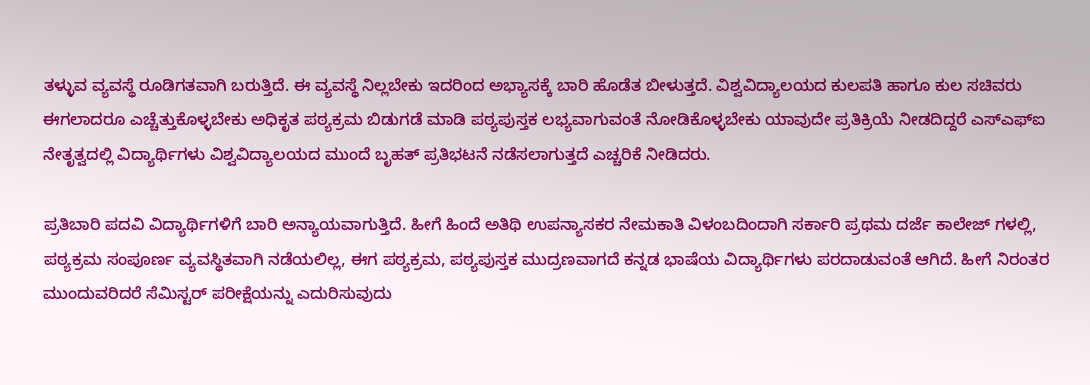ತಳ್ಳುವ ವ್ಯವಸ್ಥೆ ರೂಡಿಗತವಾಗಿ ಬರುತ್ತಿದೆ. ಈ ವ್ಯವಸ್ಥೆ ನಿಲ್ಲಬೇಕು ಇದರಿಂದ ಅಭ್ಯಾಸಕ್ಕೆ ಬಾರಿ ಹೊಡೆತ ಬೀಳುತ್ತದೆ. ವಿಶ್ವವಿದ್ಯಾಲಯದ ಕುಲಪತಿ ಹಾಗೂ ಕುಲ ಸಚಿವರು ಈಗಲಾದರೂ ಎಚ್ಚೆತ್ತುಕೊಳ್ಳಬೇಕು ಅಧಿಕೃತ ಪಠ್ಯಕ್ರಮ ಬಿಡುಗಡೆ ಮಾಡಿ ಪಠ್ಯಪುಸ್ತಕ ಲಭ್ಯವಾಗುವಂತೆ ನೋಡಿಕೊಳ್ಳಬೇಕು ಯಾವುದೇ ಪ್ರತಿಕ್ರಿಯೆ ನೀಡದಿದ್ದರೆ ಎಸ್‌ಎಫ್‌ಐ ನೇತೃತ್ವದಲ್ಲಿ ವಿದ್ಯಾರ್ಥಿಗಳು ವಿಶ್ವವಿದ್ಯಾಲಯದ ಮುಂದೆ ಬೃಹತ್ ಪ್ರತಿಭಟನೆ ನಡೆಸಲಾಗುತ್ತದೆ ಎಚ್ಚರಿಕೆ ನೀಡಿದರು.

ಪ್ರತಿಬಾರಿ ಪದವಿ ವಿದ್ಯಾರ್ಥಿಗಳಿಗೆ ಬಾರಿ ಅನ್ಯಾಯವಾಗುತ್ತಿದೆ. ಹೀಗೆ ಹಿಂದೆ ಅತಿಥಿ ಉಪನ್ಯಾಸಕರ ನೇಮಕಾತಿ ವಿಳಂಬದಿಂದಾಗಿ ಸರ್ಕಾರಿ ಪ್ರಥಮ ದರ್ಜೆ ಕಾಲೇಜ್ ಗಳಲ್ಲಿ, ಪಠ್ಯಕ್ರಮ ಸಂಪೂರ್ಣ ವ್ಯವಸ್ಥಿತವಾಗಿ ನಡೆಯಲಿಲ್ಲ, ಈಗ ಪಠ್ಯಕ್ರಮ, ಪಠ್ಯಪುಸ್ತಕ ಮುದ್ರಣವಾಗದೆ ಕನ್ನಡ ಭಾಷೆಯ ವಿದ್ಯಾರ್ಥಿಗಳು ಪರದಾಡುವಂತೆ ಆಗಿದೆ. ಹೀಗೆ ನಿರಂತರ ಮುಂದುವರಿದರೆ ಸೆಮಿಸ್ಟರ್ ಪರೀಕ್ಷೆಯನ್ನು ಎದುರಿಸುವುದು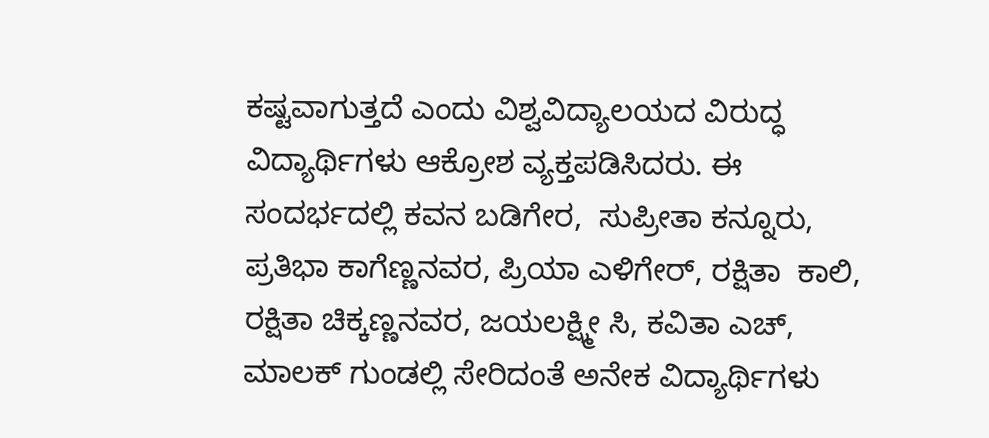ಕಷ್ಟವಾಗುತ್ತದೆ ಎಂದು ವಿಶ್ವವಿದ್ಯಾಲಯದ ವಿರುದ್ಧ ವಿದ್ಯಾರ್ಥಿಗಳು ಆಕ್ರೋಶ ವ್ಯಕ್ತಪಡಿಸಿದರು. ಈ ಸಂದರ್ಭದಲ್ಲಿ ಕವನ ಬಡಿಗೇರ,  ಸುಪ್ರೀತಾ ಕನ್ನೂರು, ಪ್ರತಿಭಾ ಕಾಗೆಣ್ಣನವರ, ಪ್ರಿಯಾ ಎಳಿಗೇರ್, ರಕ್ಷಿತಾ  ಕಾಲಿ, ರಕ್ಷಿತಾ ಚಿಕ್ಕಣ್ಣನವರ, ಜಯಲಕ್ಷ್ಮೀ ಸಿ, ಕವಿತಾ ಎಚ್, ಮಾಲಕ್ ಗುಂಡಲ್ಲಿ ಸೇರಿದಂತೆ ಅನೇಕ ವಿದ್ಯಾರ್ಥಿಗಳು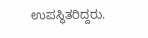ಉಪಸ್ಥಿತರಿದ್ದರು.